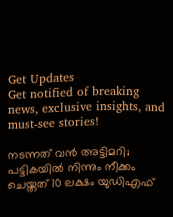Get Updates
Get notified of breaking news, exclusive insights, and must-see stories!

നടന്നത് വന്‍ അട്ടിമറി; പട്ടികയില്‍ നിന്നും നീക്കം ചെയ്തത് 10 ലക്ഷം യുഡിഎഫ്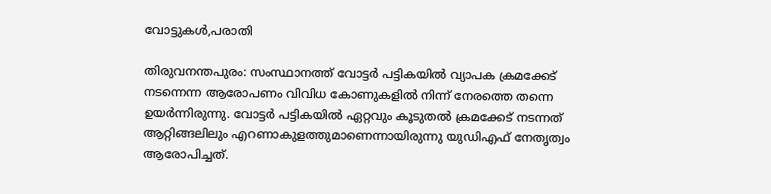വോട്ടുകള്‍,പരാതി

തിരുവനന്തപുരം: സംസ്ഥാനത്ത് വോട്ടർ പട്ടികയില്‍ വ്യാപക ക്രമക്കേട് നടന്നെന്ന ആരോപണം വിവിധ കോണുകളില്‍ നിന്ന് നേരത്തെ തന്നെ ഉയര്‍ന്നിരുന്നു. വോട്ടര്‍ പട്ടികയില്‍ ഏറ്റവും കൂടുതല്‍ ക്രമക്കേട് നടന്നത് ആറ്റിങ്ങലിലും എറണാകുളത്തുമാണെന്നായിരുന്നു യുഡിഎഫ് നേതൃത്വം ആരോപിച്ചത്.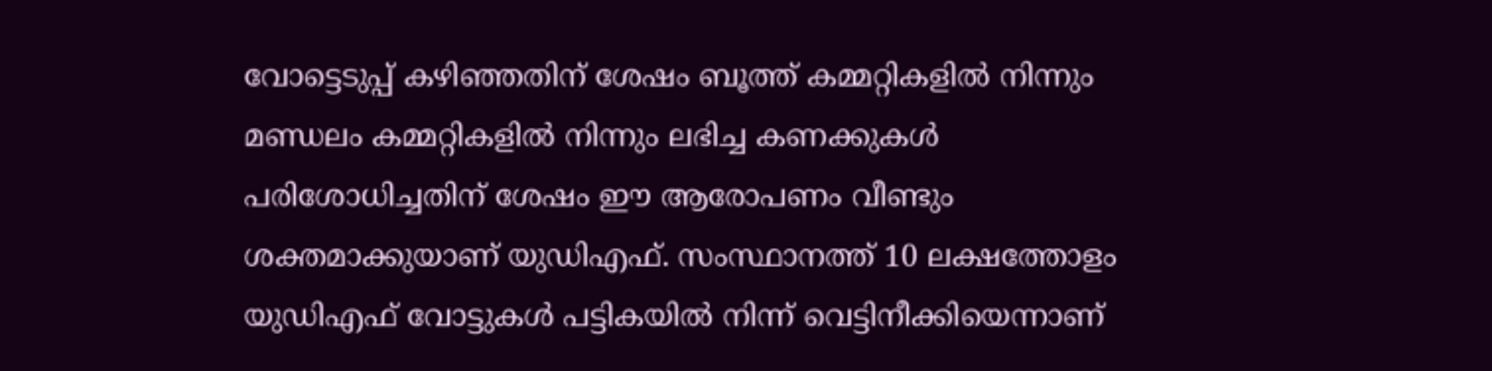വോട്ടെടുപ്പ് കഴിഞ്ഞതിന് ശേഷം ബൂത്ത് കമ്മറ്റികളില്‍ നിന്നും മണ്ഡലം കമ്മറ്റികളില്‍ നിന്നും ലഭിച്ച കണക്കുകള്‍ പരിശോധിച്ചതിന് ശേഷം ഈ ആരോപണം വീണ്ടും ശക്തമാക്കുയാണ് യുഡിഎഫ്. സംസ്ഥാനത്ത് 10 ലക്ഷത്തോളം യുഡിഎഫ് വോട്ടുകള്‍ പട്ടികയില്‍ നിന്ന് വെട്ടിനീക്കിയെന്നാണ്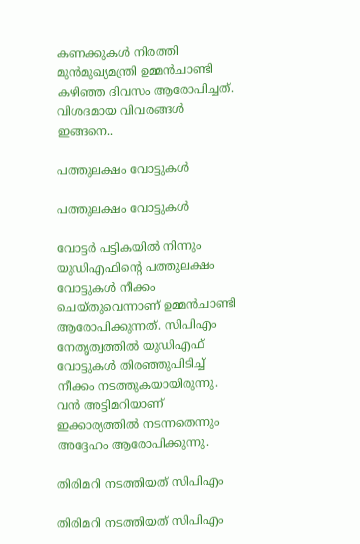കണക്കുകള്‍ നിരത്തി മുന്‍മുഖ്യമന്ത്രി ഉമ്മന്‍ചാണ്ടി കഴിഞ്ഞ ദിവസം ആരോപിച്ചത്. വിശദമായ വിവരങ്ങള്‍ ഇങ്ങനെ..

പത്തുലക്ഷം വോട്ടുകള്‍

പത്തുലക്ഷം വോട്ടുകള്‍

വോട്ടര്‍ പട്ടികയില്‍ നിന്നും യുഡിഎഫിന്‍റെ പത്തുലക്ഷം വോട്ടുകള്‍ നീക്കം ചെയ്തുവെന്നാണ് ഉമ്മന്‍ചാണ്ടി ആരോപിക്കുന്നത്. സിപിഎം നേതൃത്വത്തില്‍ യുഡിഎഫ് വോട്ടുകള്‍ തിരഞ്ഞുപിടിച്ച് നീക്കം നടത്തുകയായിരുന്നു. വന്‍ അട്ടിമറിയാണ് ഇക്കാര്യത്തില്‍ നടന്നതെന്നും അദ്ദേഹം ആരോപിക്കുന്നു.

തിരിമറി നടത്തിയത് സിപിഎം

തിരിമറി നടത്തിയത് സിപിഎം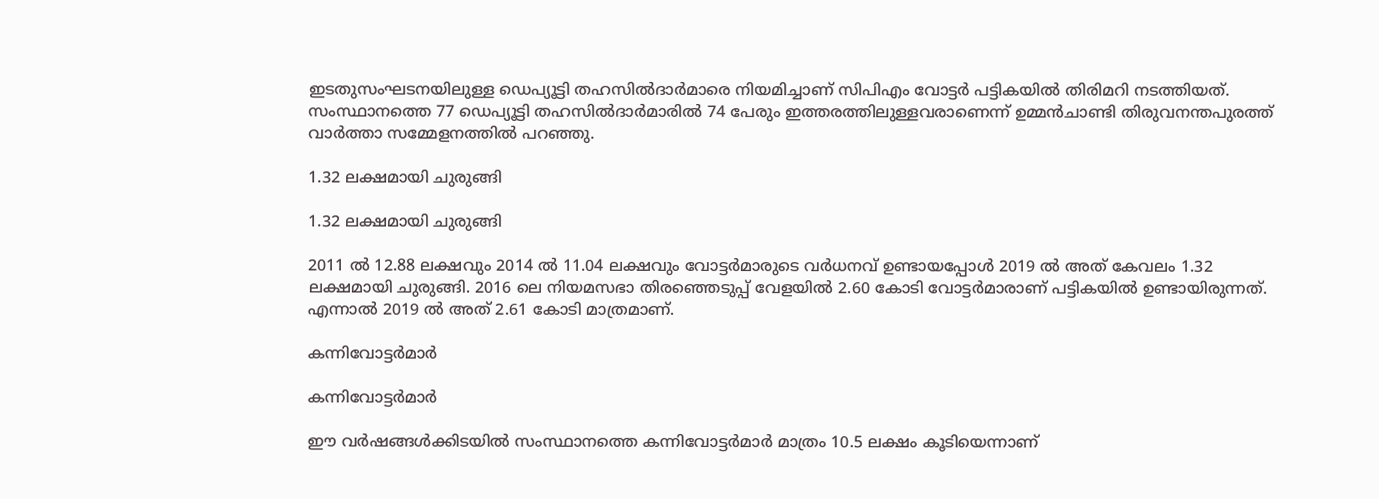ഇടതുസംഘടനയിലുള്ള ഡെപ്യൂട്ടി തഹസില്‍ദാര്‍മാരെ നിയമിച്ചാണ് സിപിഎം വോട്ടര്‍ പട്ടികയില്‍ തിരിമറി നടത്തിയത്. സംസ്ഥാനത്തെ 77 ഡെപ്യൂട്ടി തഹസില്‍ദാര്‍മാരില്‍ 74 പേരും ഇത്തരത്തിലുള്ളവരാണെന്ന് ഉമ്മന്‍ചാണ്ടി തിരുവനന്തപുരത്ത് വാര്‍ത്താ സമ്മേളനത്തില്‍ പറഞ്ഞു.

1.32 ലക്ഷമായി ചുരുങ്ങി

1.32 ലക്ഷമായി ചുരുങ്ങി

2011 ല്‍ 12.88 ലക്ഷവും 2014 ല്‍ 11.04 ലക്ഷവും വോട്ടര്‍മാരുടെ വര്‍ധനവ് ഉണ്ടായപ്പോള്‍ 2019 ല്‍ അത് കേവലം 1.32 ലക്ഷമായി ചുരുങ്ങി. 2016 ലെ നിയമസഭാ തിരഞ്ഞെടുപ്പ് വേളയില്‍ 2.60 കോടി വോട്ടര്‍മാരാണ് പട്ടികയില്‍ ഉണ്ടായിരുന്നത്. എന്നാല്‍ 2019 ല്‍ അത് 2.61 കോടി മാത്രമാണ്.

കന്നിവോട്ടര്‍മാര്‍

കന്നിവോട്ടര്‍മാര്‍

ഈ വര്‍ഷങ്ങള്‍ക്കിടയില്‍ സംസ്ഥാനത്തെ കന്നിവോട്ടര്‍മാര്‍ മാത്രം 10.5 ലക്ഷം കൂടിയെന്നാണ്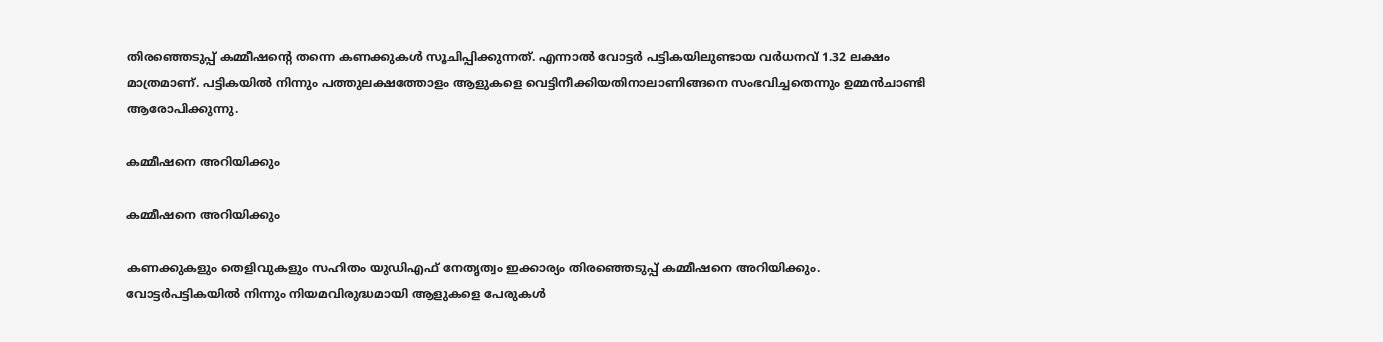തിരഞ്ഞെടുപ്പ് കമ്മീഷന്‍റെ തന്നെ കണക്കുകള്‍ സൂചിപ്പിക്കുന്നത്. എന്നാല്‍ വോട്ടര്‍ പട്ടികയിലുണ്ടായ വര്‍ധനവ് 1.32 ലക്ഷം മാത്രമാണ്. പട്ടികയില്‍ നിന്നും പത്തുലക്ഷത്തോളം ആളുകളെ വെട്ടിനീക്കിയതിനാലാണിങ്ങനെ സംഭവിച്ചതെന്നും ഉമ്മന്‍ചാണ്ടി ആരോപിക്കുന്നു.

കമ്മീഷനെ അറിയിക്കും

കമ്മീഷനെ അറിയിക്കും

കണക്കുകളും തെളിവുകളും സഹിതം യുഡിഎഫ് നേതൃത്വം ഇക്കാര്യം തിരഞ്ഞെടുപ്പ് കമ്മീഷനെ അറിയിക്കും. വോട്ടര്‍പട്ടികയില്‍ നിന്നും നിയമവിരുദ്ധമായി ആളുകളെ പേരുകള്‍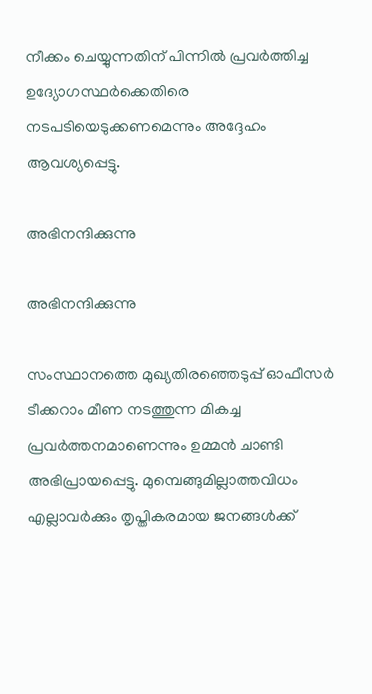നീക്കം ചെയ്യുന്നതിന് പിന്നില്‍ പ്രവര്‍ത്തിച്ച ഉദ്യോഗസ്ഥര്‍ക്കെതിരെ നടപടിയെടുക്കണമെന്നും അദ്ദേഹം ആവശ്യപ്പെട്ടു.

അഭിനന്ദിക്കുന്നു

അഭിനന്ദിക്കുന്നു

സംസ്ഥാനത്തെ മുഖ്യതിരഞ്ഞെടുപ്പ് ഓഫീസര്‍ ടീക്കറാം മീണ നടത്തുന്ന മികച്ച പ്രവര്‍ത്തനമാണെന്നും ഉമ്മന്‍ ചാണ്ടി അഭിപ്രായപ്പെട്ടു. മുമ്പെങ്ങുമില്ലാത്തവിധം എല്ലാവര്‍ക്കും തൃപ്തികരമായ ജനങ്ങള്‍ക്ക്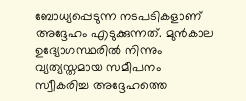ബോധ്യപ്പെടുന്ന നടപടികളാണ് അദ്ദേഹം എടുക്കുന്നത്. മുന്‍കാല ഉദ്യോഗസ്ഥരില്‍ നിന്നും വ്യത്യസ്തമായ സമീപനം സ്വീകരിച്ച അദ്ദേഹത്തെ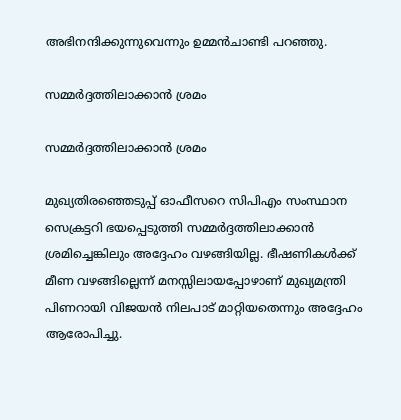അഭിനന്ദിക്കുന്നുവെന്നും ഉമ്മന്‍ചാണ്ടി പറഞ്ഞു.

സമ്മര്‍ദ്ദത്തിലാക്കാന്‍ ശ്രമം

സമ്മര്‍ദ്ദത്തിലാക്കാന്‍ ശ്രമം

മുഖ്യതിരഞ്ഞെടുപ്പ് ഓഫീസറെ സിപിഎം സംസ്ഥാന സെക്രട്ടറി ഭയപ്പെടുത്തി സമ്മര്‍ദ്ദത്തിലാക്കാന്‍ ശ്രമിച്ചെങ്കിലും അദ്ദേഹം വഴങ്ങിയില്ല. ഭീഷണികള്‍ക്ക് മീണ വഴങ്ങില്ലെന്ന് മനസ്സിലായപ്പോഴാണ് മുഖ്യമന്ത്രി പിണറായി വിജയന്‍ നിലപാട് മാറ്റിയതെന്നും അദ്ദേഹം ആരോപിച്ചു.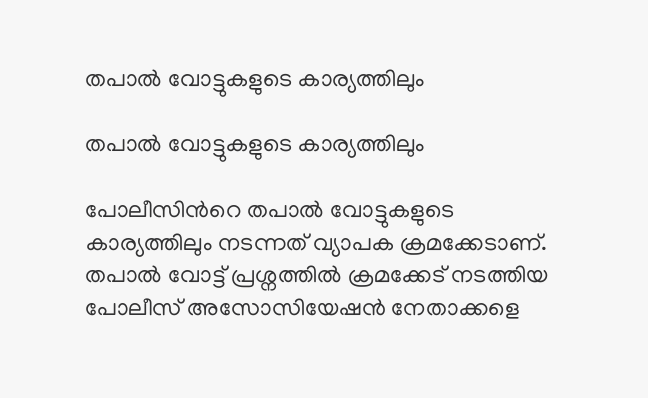തപാല്‍ വോട്ടുകളുടെ കാര്യത്തിലും

തപാല്‍ വോട്ടുകളുടെ കാര്യത്തിലും

പോലീസിന്‍റെ തപാല്‍ വോട്ടുകളുടെ കാര്യത്തിലും നടന്നത് വ്യാപക ക്രമക്കേടാണ്. തപാല്‍ വോട്ട് പ്രശ്നത്തില്‍ ക്രമക്കേട് നടത്തിയ പോലീസ് അസോസിയേഷന്‍ നേതാക്കളെ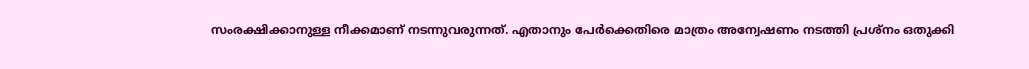സംരക്ഷിക്കാനുള്ള നീക്കമാണ് നടന്നുവരുന്നത്. എതാനും പേര്‍ക്കെതിരെ മാത്രം അന്വേഷണം നടത്തി പ്രശ്നം ഒതുക്കി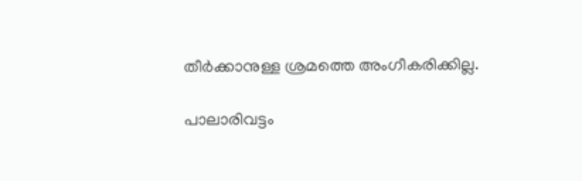തീര്‍ക്കാനുള്ള ശ്രമത്തെ അംഗീകരിക്കില്ല.

പാലാരിവട്ടം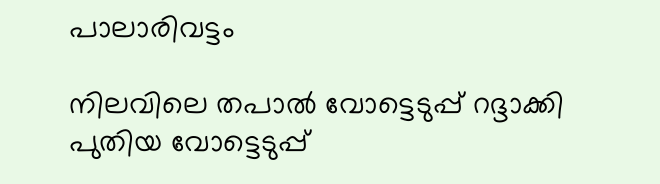പാലാരിവട്ടം

നിലവിലെ തപാല്‍ വോട്ടെടുപ്പ് റദ്ദാക്കി പുതിയ വോട്ടെടുപ്പ്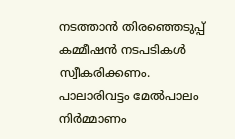നടത്താന്‍ തിരഞ്ഞെടുപ്പ് കമ്മീഷന്‍ നടപടികള്‍ സ്വീകരിക്കണം. പാലാരിവട്ടം മേല്‍പാലം നിര്‍മ്മാണം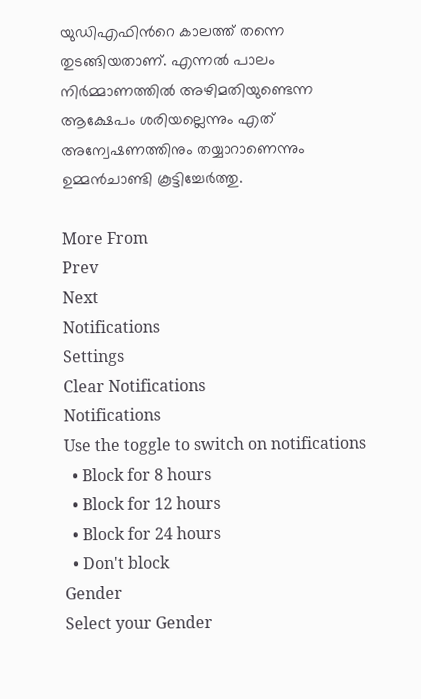യുഡിഎഫിന്‍റെ കാലത്ത് തന്നെ തുടങ്ങിയതാണ്. എന്നല്‍ പാലം നിര്‍മ്മാണത്തില്‍ അഴിമതിയുണ്ടെന്ന ആക്ഷേപം ശരിയല്ലെന്നും എത് അന്വേഷണത്തിനും തയ്യാറാണെന്നും ഉമ്മന്‍ചാണ്ടി കൂട്ടിച്ചേര്‍ത്തു.

More From
Prev
Next
Notifications
Settings
Clear Notifications
Notifications
Use the toggle to switch on notifications
  • Block for 8 hours
  • Block for 12 hours
  • Block for 24 hours
  • Don't block
Gender
Select your Gender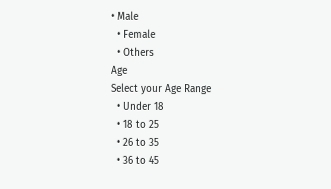• Male
  • Female
  • Others
Age
Select your Age Range
  • Under 18
  • 18 to 25
  • 26 to 35
  • 36 to 45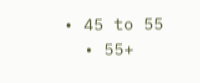• 45 to 55
  • 55+